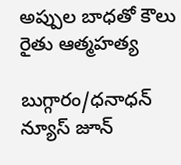అప్పుల బాధతో కౌలు రైతు ఆత్మహత్య

బుగ్గారం/ధనాధన్ న్యూస్ జూన్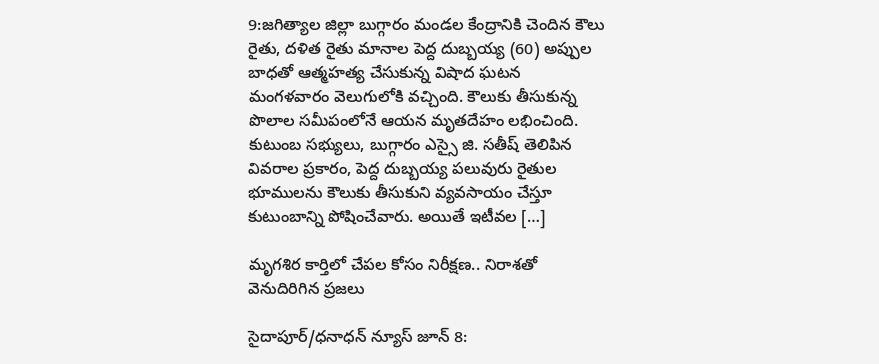9:జగిత్యాల జిల్లా బుగ్గారం మండల కేంద్రానికి చెందిన కౌలు రైతు, దళిత రైతు మానాల పెద్ద దుబ్బయ్య (60) అప్పుల బాధతో ఆత్మహత్య చేసుకున్న విషాద ఘటన మంగళవారం వెలుగులోకి వచ్చింది. కౌలుకు తీసుకున్న పొలాల సమీపంలోనే ఆయన మృతదేహం లభించింది. కుటుంబ సభ్యులు, బుగ్గారం ఎస్సై జి. సతీష్ తెలిపిన వివరాల ప్రకారం, పెద్ద దుబ్బయ్య పలువురు రైతుల భూములను కౌలుకు తీసుకుని వ్యవసాయం చేస్తూ కుటుంబాన్ని పోషించేవారు. అయితే ఇటీవల […]

మృగశిర కార్తిలో చేపల కోసం నిరీక్షణ.. నిరాశతో వెనుదిరిగిన ప్రజలు

సైదాపూర్/ధనాధన్ న్యూస్ జూన్ 8: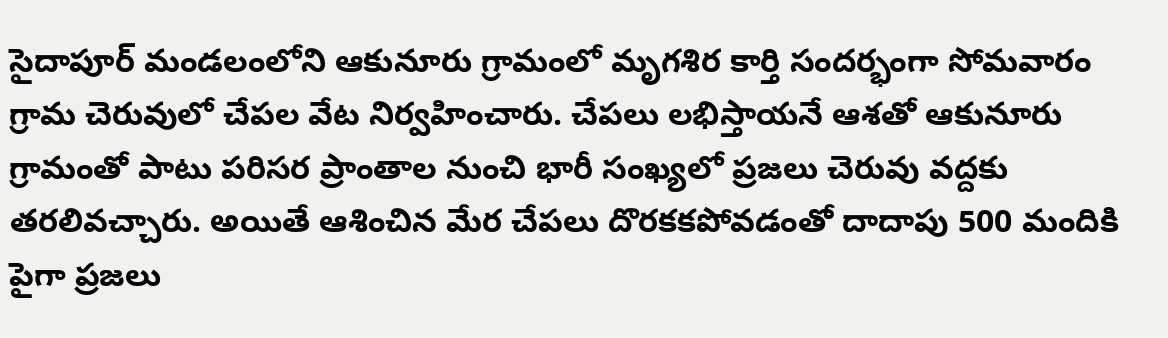సైదాపూర్ మండలంలోని ఆకునూరు గ్రామంలో మృగశిర కార్తి సందర్భంగా సోమవారం గ్రామ చెరువులో చేపల వేట నిర్వహించారు. చేపలు లభిస్తాయనే ఆశతో ఆకునూరు గ్రామంతో పాటు పరిసర ప్రాంతాల నుంచి భారీ సంఖ్యలో ప్రజలు చెరువు వద్దకు తరలివచ్చారు. అయితే ఆశించిన మేర చేపలు దొరకకపోవడంతో దాదాపు 500 మందికి పైగా ప్రజలు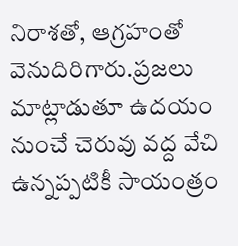నిరాశతో, ఆగ్రహంతో వెనుదిరిగారు.ప్రజలు మాట్లాడుతూ ఉదయం నుంచే చెరువు వద్ద వేచి ఉన్నప్పటికీ సాయంత్రం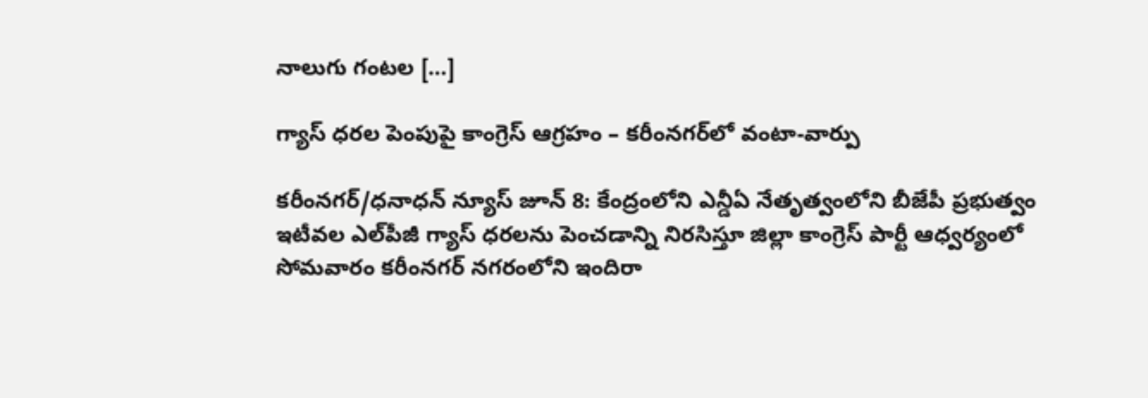నాలుగు గంటల […]

గ్యాస్ ధరల పెంపుపై కాంగ్రెస్ ఆగ్రహం – కరీంనగర్‌లో వంటా-వార్పు

కరీంనగర్/ధనాధన్ న్యూస్ జూన్ 8: కేంద్రంలోని ఎన్డీఏ నేతృత్వంలోని బీజేపీ ప్రభుత్వం ఇటీవల ఎల్‌పీజీ గ్యాస్ ధరలను పెంచడాన్ని నిరసిస్తూ జిల్లా కాంగ్రెస్ పార్టీ ఆధ్వర్యంలో సోమవారం కరీంనగర్ నగరంలోని ఇందిరా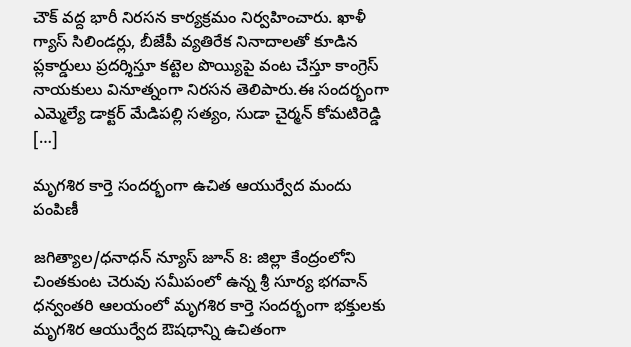చౌక్ వద్ద భారీ నిరసన కార్యక్రమం నిర్వహించారు. ఖాళీ గ్యాస్ సిలిండర్లు, బీజేపీ వ్యతిరేక నినాదాలతో కూడిన ప్లకార్డులు ప్రదర్శిస్తూ కట్టెల పొయ్యిపై వంట చేస్తూ కాంగ్రెస్ నాయకులు వినూత్నంగా నిరసన తెలిపారు.ఈ సందర్భంగా ఎమ్మెల్యే డాక్టర్ మేడిపల్లి సత్యం, సుడా చైర్మన్ కోమటిరెడ్డి […]

మృగశిర కార్తె సందర్భంగా ఉచిత ఆయుర్వేద మందు పంపిణీ

జగిత్యాల/ధనాధన్ న్యూస్ జూన్ 8: జిల్లా కేంద్రంలోని చింతకుంట చెరువు సమీపంలో ఉన్న శ్రీ సూర్య భగవాన్ ధన్వంతరి ఆలయంలో మృగశిర కార్తె సందర్భంగా భక్తులకు మృగశిర ఆయుర్వేద ఔషధాన్ని ఉచితంగా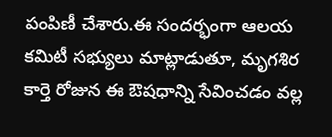పంపిణీ చేశారు.ఈ సందర్భంగా ఆలయ కమిటీ సభ్యులు మాట్లాడుతూ, మృగశిర కార్తె రోజున ఈ ఔషధాన్ని సేవించడం వల్ల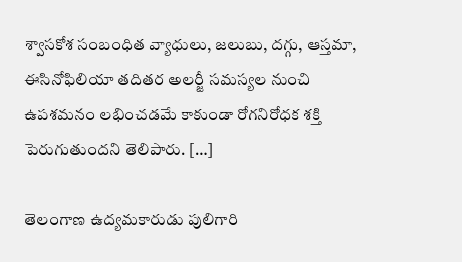శ్వాసకోశ సంబంధిత వ్యాధులు, జలుబు, దగ్గు, ఆస్తమా, ఈసినోఫిలియా తదితర అలర్జీ సమస్యల నుంచి ఉపశమనం లభించడమే కాకుండా రోగనిరోధక శక్తి పెరుగుతుందని తెలిపారు. […]

తెలంగాణ ఉద్యమకారుడు పులిగారి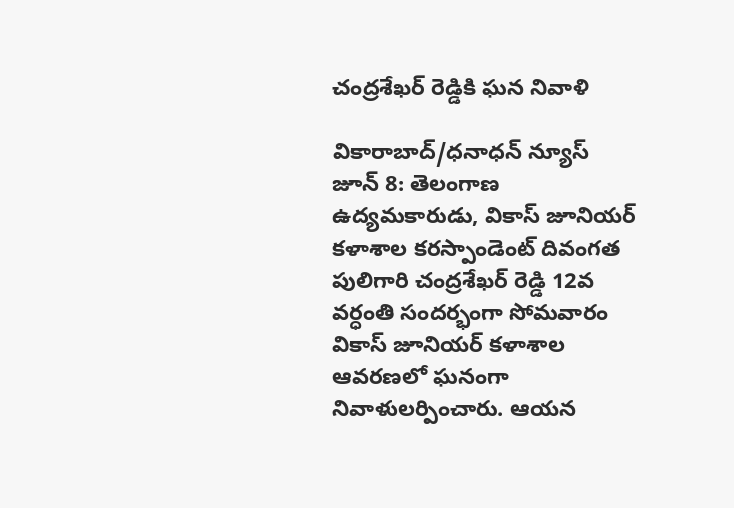చంద్రశేఖర్ రెడ్డికి ఘన నివాళి

వికారాబాద్/ధనాధన్ న్యూస్ జూన్ 8: తెలంగాణ ఉద్యమకారుడు, వికాస్ జూనియర్ కళాశాల కరస్పాండెంట్ దివంగత పులిగారి చంద్రశేఖర్ రెడ్డి 12వ వర్ధంతి సందర్భంగా సోమవారం వికాస్ జూనియర్ కళాశాల ఆవరణలో ఘనంగా నివాళులర్పించారు. ఆయన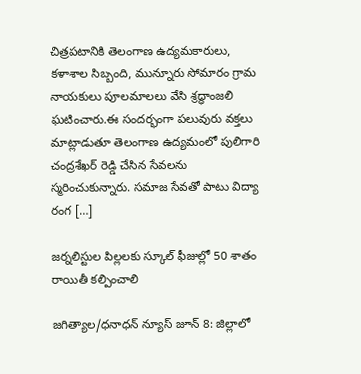చిత్రపటానికి తెలంగాణ ఉద్యమకారులు, కళాశాల సిబ్బంది, మున్నూరు సోమారం గ్రామ నాయకులు పూలమాలలు వేసి శ్రద్ధాంజలి ఘటించారు.ఈ సందర్భంగా పలువురు వక్తలు మాట్లాడుతూ తెలంగాణ ఉద్యమంలో పులిగారి చంద్రశేఖర్ రెడ్డి చేసిన సేవలను స్మరించుకున్నారు. సమాజ సేవతో పాటు విద్యా రంగ […]

జర్నలిస్టుల పిల్లలకు స్కూల్ ఫీజుల్లో 50 శాతం రాయితీ కల్పించాలి

జగిత్యాల/ధనాధన్ న్యూస్ జూన్ 8: జిల్లాలో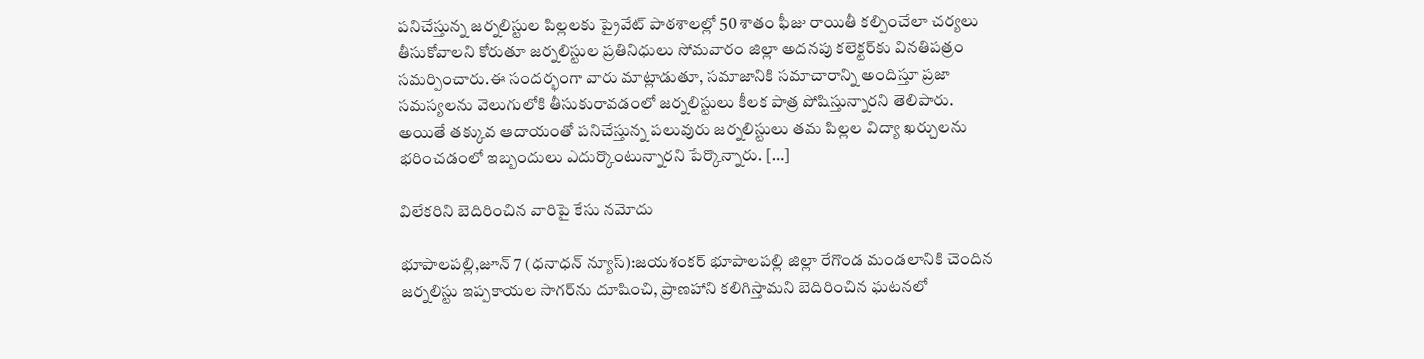పనిచేస్తున్న జర్నలిస్టుల పిల్లలకు ప్రైవేట్ పాఠశాలల్లో 50 శాతం ఫీజు రాయితీ కల్పించేలా చర్యలు తీసుకోవాలని కోరుతూ జర్నలిస్టుల ప్రతినిధులు సోమవారం జిల్లా అదనపు కలెక్టర్‌కు వినతిపత్రం సమర్పించారు.ఈ సందర్భంగా వారు మాట్లాడుతూ, సమాజానికి సమాచారాన్ని అందిస్తూ ప్రజా సమస్యలను వెలుగులోకి తీసుకురావడంలో జర్నలిస్టులు కీలక పాత్ర పోషిస్తున్నారని తెలిపారు. అయితే తక్కువ ఆదాయంతో పనిచేస్తున్న పలువురు జర్నలిస్టులు తమ పిల్లల విద్యా ఖర్చులను భరించడంలో ఇబ్బందులు ఎదుర్కొంటున్నారని పేర్కొన్నారు. […]

విలేకరిని బెదిరించిన వారిపై కేసు నమోదు

భూపాలపల్లి,జూన్ 7 (ధనాధన్ న్యూస్):జయశంకర్ భూపాలపల్లి జిల్లా రేగొండ మండలానికి చెందిన జర్నలిస్టు ఇప్పకాయల సాగర్‌ను దూషించి, ప్రాణహాని కలిగిస్తామని బెదిరించిన ఘటనలో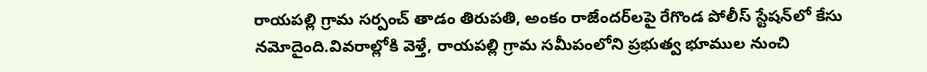రాయపల్లి గ్రామ సర్పంచ్ తాడం తిరుపతి, అంకం రాజేందర్‌లపై రేగొండ పోలీస్ స్టేషన్‌లో కేసు నమోదైంది.వివరాల్లోకి వెళ్తే, రాయపల్లి గ్రామ సమీపంలోని ప్రభుత్వ భూముల నుంచి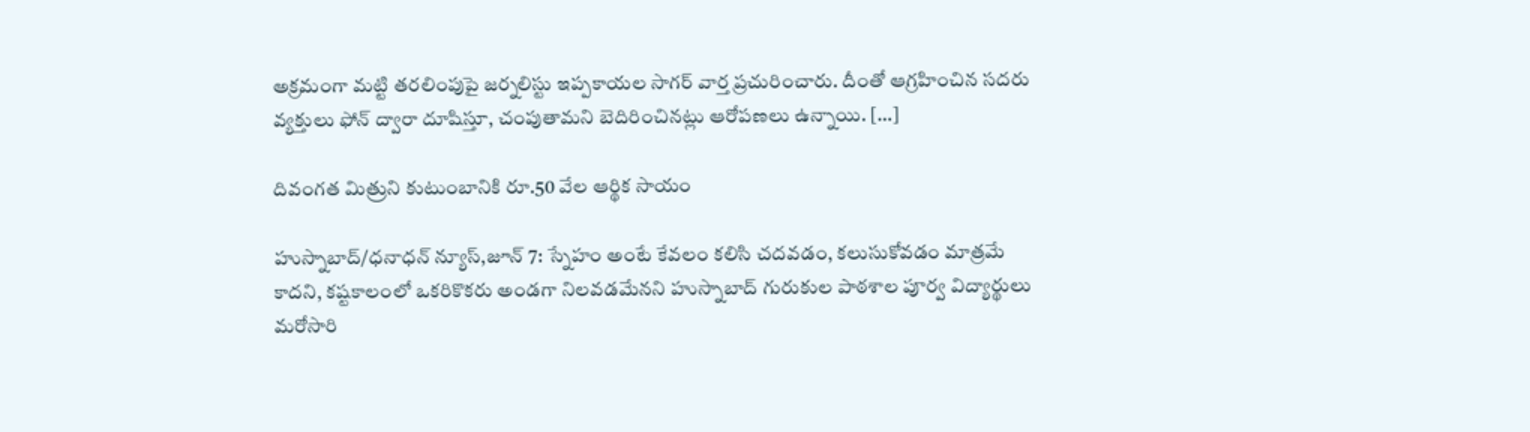అక్రమంగా మట్టి తరలింపుపై జర్నలిస్టు ఇప్పకాయల సాగర్ వార్త ప్రచురించారు. దీంతో ఆగ్రహించిన సదరు వ్యక్తులు ఫోన్ ద్వారా దూషిస్తూ, చంపుతామని బెదిరించినట్లు ఆరోపణలు ఉన్నాయి. […]

దివంగత మిత్రుని కుటుంబానికి రూ.50 వేల ఆర్థిక సాయం

హుస్నాబాద్/ధనాధన్ న్యూస్,జూన్ 7: స్నేహం అంటే కేవలం కలిసి చదవడం, కలుసుకోవడం మాత్రమే కాదని, కష్టకాలంలో ఒకరికొకరు అండగా నిలవడమేనని హుస్నాబాద్ గురుకుల పాఠశాల పూర్వ విద్యార్థులు మరోసారి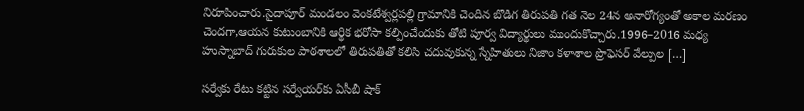నిరూపించారు.సైదాపూర్ మండలం వెంకటేశ్వర్లపల్లి గ్రామానికి చెందిన బొడిగ తిరుపతి గత నెల 24న అనారోగ్యంతో అకాల మరణం చెందగా,ఆయన కుటుంబానికి ఆర్థిక భరోసా కల్పించేందుకు తోటి పూర్వ విద్యార్థులు ముందుకొచ్చారు.1996–2016 మధ్య హుస్నాబాద్ గురుకుల పాఠశాలలో తిరుపతితో కలిసి చదువుకున్న స్నేహితులు నిజాం కళాశాల ప్రొఫెసర్ వేల్పుల […]

సర్వేకు రేటు కట్టిన సర్వేయర్‌కు ఏసీబీ షాక్‌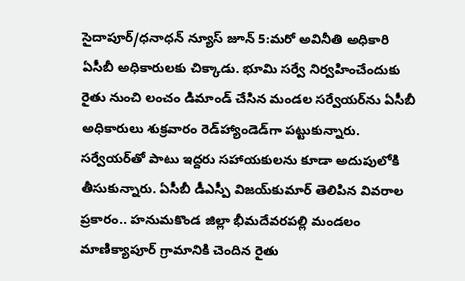సైదాపూర్‌/ధనాధన్ న్యూస్ జూన్‌ 5:మరో అవినీతి అధికారి ఏసీబీ అధికారులకు చిక్కాడు. భూమి సర్వే నిర్వహించేందుకు రైతు నుంచి లంచం డిమాండ్‌ చేసిన మండల సర్వేయర్‌ను ఏసీబీ అధికారులు శుక్రవారం రెడ్‌హ్యాండెడ్‌గా పట్టుకున్నారు. సర్వేయర్‌తో పాటు ఇద్దరు సహాయకులను కూడా అదుపులోకి తీసుకున్నారు. ఏసీబీ డీఎస్పీ విజయ్‌కుమార్‌ తెలిపిన వివరాల ప్రకారం.. హనుమకొండ జిల్లా భీమదేవరపల్లి మండలం మాణిక్యాపూర్‌ గ్రామానికి చెందిన రైతు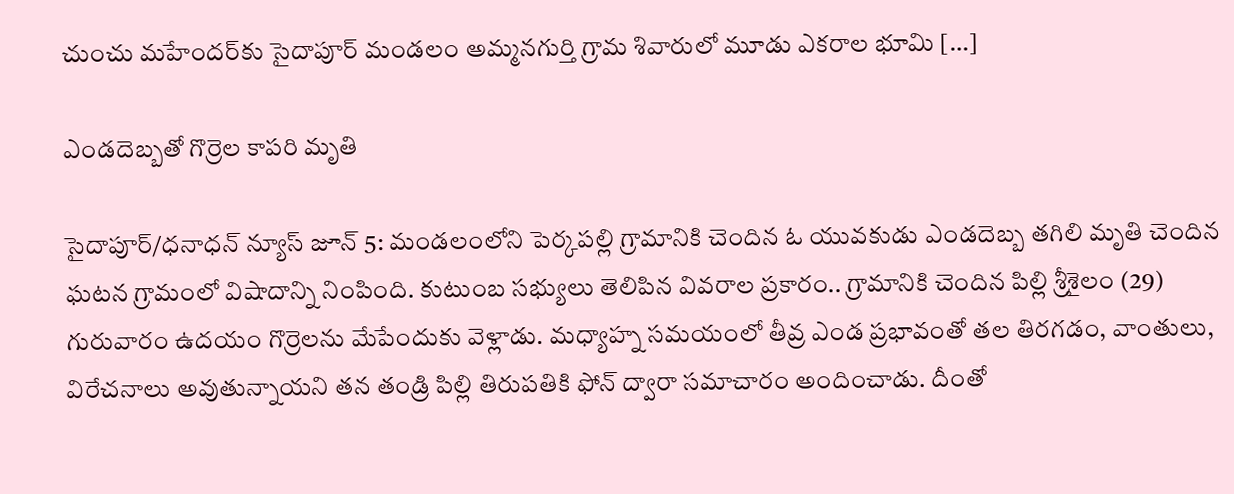చుంచు మహేందర్‌కు సైదాపూర్‌ మండలం అమ్మనగుర్తి గ్రామ శివారులో మూడు ఎకరాల భూమి […]

ఎండదెబ్బతో గొర్రెల కాపరి మృతి

సైదాపూర్/ధనాధన్ న్యూస్ జూన్ 5: మండలంలోని పెర్కపల్లి గ్రామానికి చెందిన ఓ యువకుడు ఎండదెబ్బ తగిలి మృతి చెందిన ఘటన గ్రామంలో విషాదాన్ని నింపింది. కుటుంబ సభ్యులు తెలిపిన వివరాల ప్రకారం.. గ్రామానికి చెందిన పిల్లి శ్రీశైలం (29) గురువారం ఉదయం గొర్రెలను మేపేందుకు వెళ్లాడు. మధ్యాహ్న సమయంలో తీవ్ర ఎండ ప్రభావంతో తల తిరగడం, వాంతులు, విరేచనాలు అవుతున్నాయని తన తండ్రి పిల్లి తిరుపతికి ఫోన్ ద్వారా సమాచారం అందించాడు. దీంతో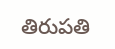తిరుపతి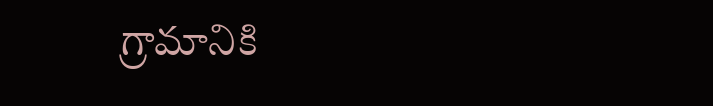గ్రామానికి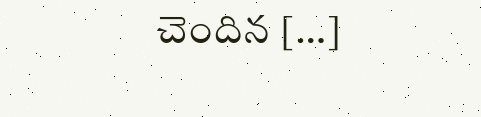చెందిన […]